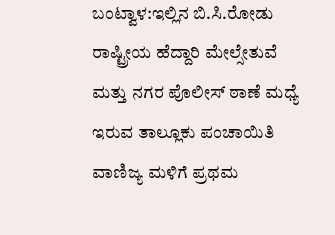ಬಂಟ್ವಾಳ:ಇಲ್ಲಿನ ಬಿ.ಸಿ.ರೋಡು ರಾಷ್ಟ್ರೀಯ ಹೆದ್ದಾರಿ ಮೇಲ್ಸೇತುವೆ ಮತ್ತು ನಗರ ಪೊಲೀಸ್ ಠಾಣೆ ಮಧ್ಯೆ ಇರುವ ತಾಲ್ಲೂಕು ಪಂಚಾಯಿತಿ ವಾಣಿಜ್ಯ ಮಳಿಗೆ ಪ್ರಥಮ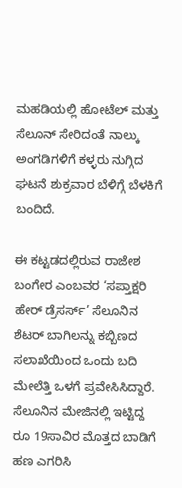ಮಹಡಿಯಲ್ಲಿ ಹೋಟೆಲ್ ಮತ್ತು ಸೆಲೂನ್ ಸೇರಿದಂತೆ ನಾಲ್ಕು ಅಂಗಡಿಗಳಿಗೆ ಕಳ್ಳರು ನುಗ್ಗಿದ ಘಟನೆ ಶುಕ್ರವಾರ ಬೆಳಿಗ್ಗೆ ಬೆಳಕಿಗೆ ಬಂದಿದೆ.

ಈ ಕಟ್ಟಡದಲ್ಲಿರುವ ರಾಜೇಶ ಬಂಗೇರ ಎಂಬವರ ‘ಸಪ್ತಾಕ್ಷರಿ ಹೇರ್ ಡ್ರೆಸರ್ಸ್’ ಸೆಲೂನಿನ ಶೆಟರ್ ಬಾಗಿಲನ್ನು ಕಬ್ಬಿಣದ ಸಲಾಖೆಯಿಂದ ಒಂದು ಬದಿ ಮೇಲೆತ್ತಿ ಒಳಗೆ ಪ್ರವೇಸಿಸಿದ್ದಾರೆ. ಸೆಲೂನಿನ ಮೇಜಿನಲ್ಲಿ ಇಟ್ಟಿದ್ದ ರೂ 19ಸಾವಿರ ಮೊತ್ತದ ಬಾಡಿಗೆ ಹಣ ಎಗರಿಸಿ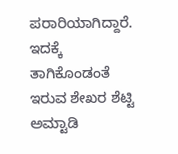ಪರಾರಿಯಾಗಿದ್ದಾರೆ. ಇದಕ್ಕೆ ತಾಗಿಕೊಂಡಂತೆ ಇರುವ ಶೇಖರ ಶೆಟ್ಟಿ ಅಮ್ಟಾಡಿ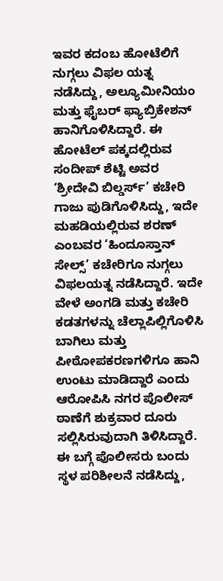ಇವರ ಕದಂಬ ಹೋಟೆಲಿಗೆ ನುಗ್ಗಲು ವಿಫಲ ಯತ್ನ ನಡೆಸಿದ್ದು, ಅಲ್ಯೂಮೀನಿಯಂ ಮತ್ತು ಫೈಬರ್ ಫ್ಯಾಬ್ರಿಕೇಶನ್ ಹಾನಿಗೊಳಿಸಿದ್ದಾರೆ. ಈ ಹೋಟೆಲ್ ಪಕ್ಕದಲ್ಲಿರುವ ಸಂದೀಪ್ ಶೆಟ್ಟಿ ಅವರ ‘ಶ್ರೀದೇವಿ ಬಿಲ್ಡರ್ಸ್’ ಕಚೇರಿ ಗಾಜು ಪುಡಿಗೊಳಿಸಿದ್ದು, ಇದೇ ಮಹಡಿಯಲ್ಲಿರುವ ಶರಣ್ ಎಂಬವರ ‘ಹಿಂದೂಸ್ತಾನ್ ಸೇಲ್ಸ್’ ಕಚೇರಿಗೂ ನುಗ್ಗಲು ವಿಫಲಯತ್ನ ನಡೆಸಿದ್ದಾರೆ. ಇದೇ ವೇಳೆ ಅಂಗಡಿ ಮತ್ತು ಕಚೇರಿ ಕಡತಗಳನ್ನು ಚೆಲ್ಲಾಪಿಲ್ಲಿಗೊಳಿಸಿ ಬಾಗಿಲು ಮತ್ತು ಪೀಠೋಪಕರಣಗಳಿಗೂ ಹಾನಿ ಉಂಟು ಮಾಡಿದ್ದಾರೆ ಎಂದು ಆರೋಪಿಸಿ ನಗರ ಪೊಲೀಸ್ ಠಾಣೆಗೆ ಶುಕ್ರವಾರ ದೂರು ಸಲ್ಲಿಸಿರುವುದಾಗಿ ತಿಳಿಸಿದ್ದಾರೆ. ಈ ಬಗ್ಗೆ ಪೊಲೀಸರು ಬಂದು ಸ್ಥಳ ಪರಿಶೀಲನೆ ನಡೆಸಿದ್ದು,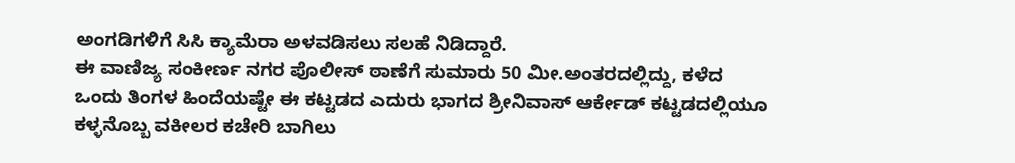ಅಂಗಡಿಗಳಿಗೆ ಸಿಸಿ ಕ್ಯಾಮೆರಾ ಅಳವಡಿಸಲು ಸಲಹೆ ನಿಡಿದ್ದಾರೆ.
ಈ ವಾಣಿಜ್ಯ ಸಂಕೀರ್ಣ ನಗರ ಪೊಲೀಸ್ ಠಾಣೆಗೆ ಸುಮಾರು 50 ಮೀ.ಅಂತರದಲ್ಲಿದ್ದು, ಕಳೆದ ಒಂದು ತಿಂಗಳ ಹಿಂದೆಯಷ್ಟೇ ಈ ಕಟ್ಟಡದ ಎದುರು ಭಾಗದ ಶ್ರೀನಿವಾಸ್ ಆರ್ಕೇಡ್ ಕಟ್ಟಡದಲ್ಲಿಯೂ ಕಳ್ಳನೊಬ್ಬ ವಕೀಲರ ಕಚೇರಿ ಬಾಗಿಲು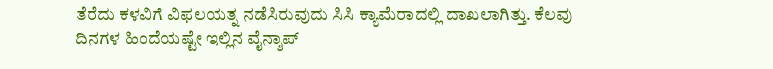ತೆರೆದು ಕಳವಿಗೆ ವಿಫಲಯತ್ನ ನಡೆಸಿರುವುದು ಸಿಸಿ ಕ್ಯಾಮೆರಾದಲ್ಲಿ ದಾಖಲಾಗಿತ್ತು. ಕೆಲವು ದಿನಗಳ ಹಿಂದೆಯಷ್ಟೇ ಇಲ್ಲಿನ ವೈನ್ಶಾಪ್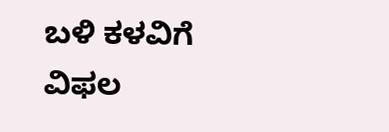ಬಳಿ ಕಳವಿಗೆ ವಿಫಲ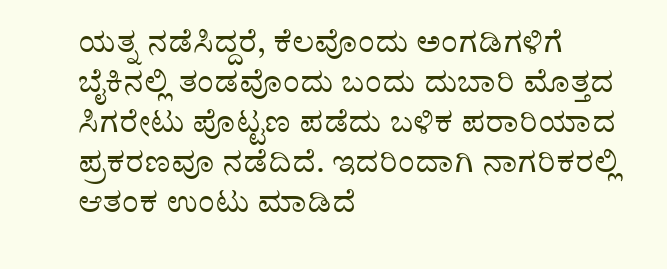ಯತ್ನ ನಡೆಸಿದ್ದರೆ, ಕೆಲವೊಂದು ಅಂಗಡಿಗಳಿಗೆ ಬೈಕಿನಲ್ಲಿ ತಂಡವೊಂದು ಬಂದು ದುಬಾರಿ ಮೊತ್ತದ ಸಿಗರೇಟು ಪೊಟ್ಟಣ ಪಡೆದು ಬಳಿಕ ಪರಾರಿಯಾದ ಪ್ರಕರಣವೂ ನಡೆದಿದೆ. ಇದರಿಂದಾಗಿ ನಾಗರಿಕರಲ್ಲಿ ಆತಂಕ ಉಂಟು ಮಾಡಿದೆ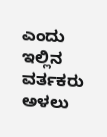ಎಂದು ಇಲ್ಲಿನ ವರ್ತಕರು ಅಳಲು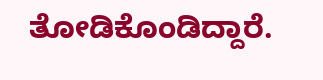ತೋಡಿಕೊಂಡಿದ್ದಾರೆ.